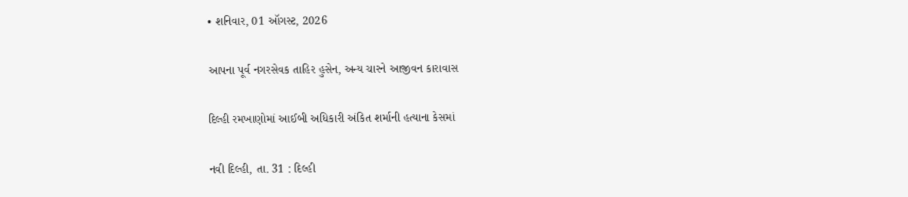• શનિવાર, 01 ઑગસ્ટ, 2026

આપના પૂર્વ નગરસેવક તાહિર હુસેન, અન્ય ચારને આજીવન કારાવાસ

દિલ્હી રમખાણોમાં આઈબી અધિકારી અંકિત શર્માની હત્યાના કેસમાં

નવી દિલ્હી, તા. 31 : દિલ્હી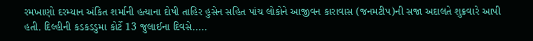રમખાણો દરમ્યાન અંકિત શર્માની હત્યાના દોષી તાહિર હુસેન સહિત પાંચ લોકોને આજીવન કારાવાસ (જનમટીપ)ની સજા અદાલતે શુક્રવારે આપી હતી. દિલ્હીની કડકડડુમા કોર્ટે 13 જુલાઈના દિવસે.....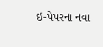ઇ-પેપરના નવા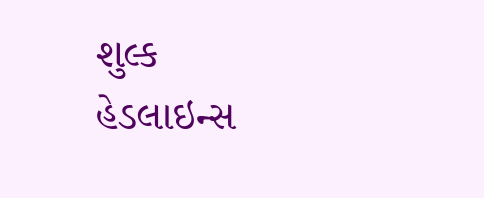શુલ્ક
હેડલાઇન્સ